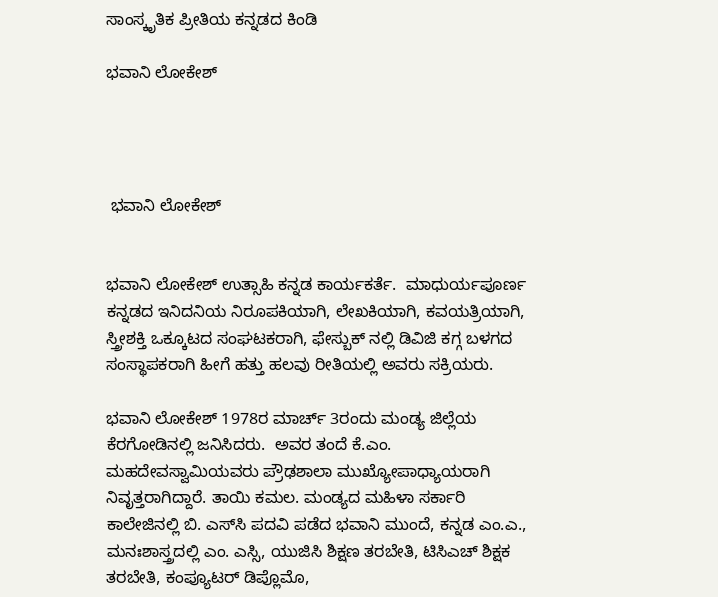ಸಾಂಸ್ಕೃತಿಕ ಪ್ರೀತಿಯ ಕನ್ನಡದ ಕಿಂಡಿ

ಭವಾನಿ ಲೋಕೇಶ್




 ಭವಾನಿ ಲೋಕೇಶ್


ಭವಾನಿ ಲೋಕೇಶ್ ಉತ್ಸಾಹಿ ಕನ್ನಡ ಕಾರ್ಯಕರ್ತೆ.  ಮಾಧುರ್ಯಪೂರ್ಣ ಕನ್ನಡದ ಇನಿದನಿಯ ನಿರೂಪಕಿಯಾಗಿ, ಲೇಖಕಿಯಾಗಿ, ಕವಯತ್ರಿಯಾಗಿ, ಸ್ತ್ರೀಶಕ್ತಿ ಒಕ್ಕೂಟದ ಸಂಘಟಕರಾಗಿ, ಫೇಸ್ಬುಕ್ ನಲ್ಲಿ ಡಿವಿಜಿ ಕಗ್ಗ ಬಳಗದ ಸಂಸ್ಥಾಪಕರಾಗಿ ಹೀಗೆ ಹತ್ತು ಹಲವು ರೀತಿಯಲ್ಲಿ ಅವರು ಸಕ್ರಿಯರು.

ಭವಾನಿ ಲೋಕೇಶ್ 1978ರ ಮಾರ್ಚ್ 3ರಂದು ಮಂಡ್ಯ ಜಿಲ್ಲೆಯ ಕೆರಗೋಡಿನಲ್ಲಿ ಜನಿಸಿದರು.  ಅವರ ತಂದೆ ಕೆ.ಎಂ. ಮಹದೇವಸ್ವಾಮಿಯವರು ಪ್ರೌಢಶಾಲಾ ಮುಖ್ಯೋಪಾಧ್ಯಾಯರಾಗಿ ನಿವೃತ್ತರಾಗಿದ್ದಾರೆ. ತಾಯಿ ಕಮಲ. ಮಂಡ್ಯದ ಮಹಿಳಾ ಸರ್ಕಾರಿ ಕಾಲೇಜಿನಲ್ಲಿ ಬಿ. ಎಸ್‍ಸಿ ಪದವಿ ಪಡೆದ ಭವಾನಿ ಮುಂದೆ, ಕನ್ನಡ ಎಂ.ಎ., ಮನಃಶಾಸ್ತ್ರದಲ್ಲಿ ಎಂ. ಎಸ್ಸಿ, ಯುಜಿಸಿ ಶಿಕ್ಷಣ ತರಬೇತಿ, ಟಿಸಿಎಚ್ ಶಿಕ್ಷಕ ತರಬೇತಿ, ಕಂಪ್ಯೂಟರ್ ಡಿಪ್ಲೊಮೊ,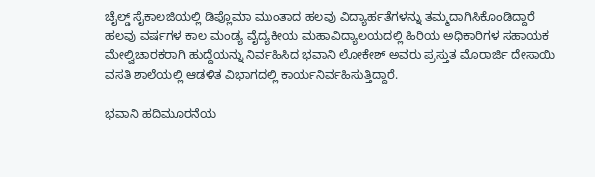ಚೈಲ್ಡ್‌ ಸೈಕಾಲಜಿಯಲ್ಲಿ ಡಿಪ್ಲೊಮಾ ಮುಂತಾದ ಹಲವು ವಿದ್ಯಾರ್ಹತೆಗಳನ್ನು ತಮ್ಮದಾಗಿಸಿಕೊಂಡಿದ್ದಾರೆ
ಹಲವು ವರ್ಷಗಳ ಕಾಲ ಮಂಡ್ಯ ವೈದ್ಯಕೀಯ ಮಹಾವಿದ್ಯಾಲಯದಲ್ಲಿ ಹಿರಿಯ ಅಧಿಕಾರಿಗಳ ಸಹಾಯಕ ಮೇಲ್ವಿಚಾರಕರಾಗಿ ಹುದ್ದೆಯನ್ನು ನಿರ್ವಹಿಸಿದ ಭವಾನಿ ಲೋಕೇಶ್‌ ಅವರು ಪ್ರಸ್ತುತ ಮೊರಾರ್ಜಿ ದೇಸಾಯಿ ವಸತಿ ಶಾಲೆಯಲ್ಲಿ ಆಡಳಿತ ವಿಭಾಗದಲ್ಲಿ ಕಾರ್ಯನಿರ್ವಹಿಸುತ್ತಿದ್ದಾರೆ.

ಭವಾನಿ ಹದಿಮೂರನೆಯ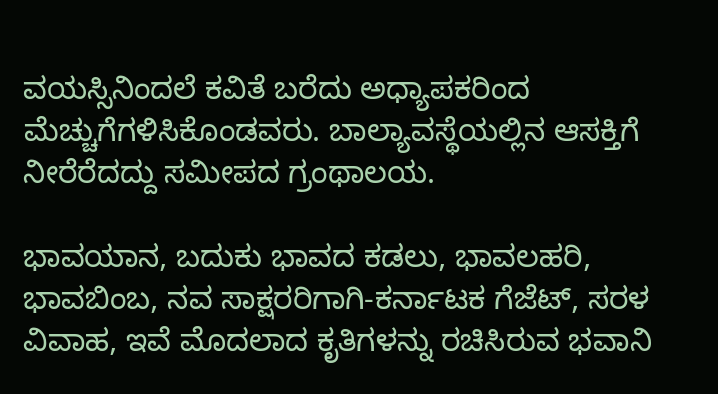ವಯಸ್ಸಿನಿಂದಲೆ ಕವಿತೆ ಬರೆದು ಅಧ್ಯಾಪಕರಿಂದ ಮೆಚ್ಚುಗೆಗಳಿಸಿಕೊಂಡವರು. ಬಾಲ್ಯಾವಸ್ಥೆಯಲ್ಲಿನ ಆಸಕ್ತಿಗೆ ನೀರೆರೆದದ್ದು ಸಮೀಪದ ಗ್ರಂಥಾಲಯ.

ಭಾವಯಾನ, ಬದುಕು ಭಾವದ ಕಡಲು, ಭಾವಲಹರಿ, ಭಾವಬಿಂಬ, ನವ ಸಾಕ್ಷರರಿಗಾಗಿ-ಕರ್ನಾಟಕ ಗೆಜೆಟ್, ಸರಳ ವಿವಾಹ, ಇವೆ ಮೊದಲಾದ ಕೃತಿಗಳನ್ನು ರಚಿಸಿರುವ ಭವಾನಿ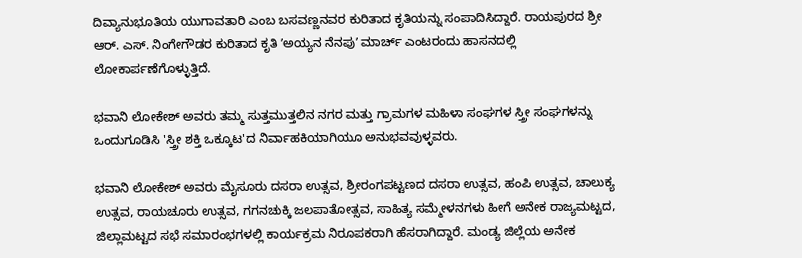ದಿವ್ಯಾನುಭೂತಿಯ ಯುಗಾವತಾರಿ ಎಂಬ ಬಸವಣ್ಣನವರ ಕುರಿತಾದ ಕೃತಿಯನ್ನು ಸಂಪಾದಿಸಿದ್ದಾರೆ. ರಾಯಪುರದ ಶ್ರೀ ಆರ್. ಎಸ್. ನಿಂಗೇಗೌಡರ ಕುರಿತಾದ ಕೃತಿ ʼಅಯ್ಯನ ನೆನಪುʼ ಮಾರ್ಚ್‌ ಎಂಟರಂದು ಹಾಸನದಲ್ಲಿ ಲೋಕಾರ್ಪಣೆಗೊಳ್ಳುತ್ತಿದೆ.

ಭವಾನಿ ಲೋಕೇಶ್ ಅವರು ತಮ್ಮ ಸುತ್ತಮುತ್ತಲಿನ ನಗರ ಮತ್ತು ಗ್ರಾಮಗಳ ಮಹಿಳಾ ಸಂಘಗಳ ಸ್ತ್ರೀ ಸಂಘಗಳನ್ನು ಒಂದುಗೂಡಿಸಿ 'ಸ್ತ್ರೀ ಶಕ್ತಿ ಒಕ್ಕೂಟ'ದ ನಿರ್ವಾಹಕಿಯಾಗಿಯೂ ಅನುಭವವುಳ್ಳವರು.

ಭವಾನಿ ಲೋಕೇಶ್ ಅವರು ಮೈಸೂರು ದಸರಾ ಉತ್ಸವ, ಶ್ರೀರಂಗಪಟ್ಟಣದ ದಸರಾ ಉತ್ಸವ, ಹಂಪಿ ಉತ್ಸವ, ಚಾಲುಕ್ಯ ಉತ್ಸವ, ರಾಯಚೂರು ಉತ್ಸವ, ಗಗನಚುಕ್ಕಿ ಜಲಪಾತೋತ್ಸವ, ಸಾಹಿತ್ಯ ಸಮ್ಮೇಳನಗಳು ಹೀಗೆ ಅನೇಕ ರಾಜ್ಯಮಟ್ಟದ, ಜಿಲ್ಲಾಮಟ್ಟದ ಸಭೆ ಸಮಾರಂಭಗಳಲ್ಲಿ ಕಾರ್ಯಕ್ರಮ ನಿರೂಪಕರಾಗಿ ಹೆಸರಾಗಿದ್ದಾರೆ. ಮಂಡ್ಯ ಜಿಲ್ಲೆಯ ಅನೇಕ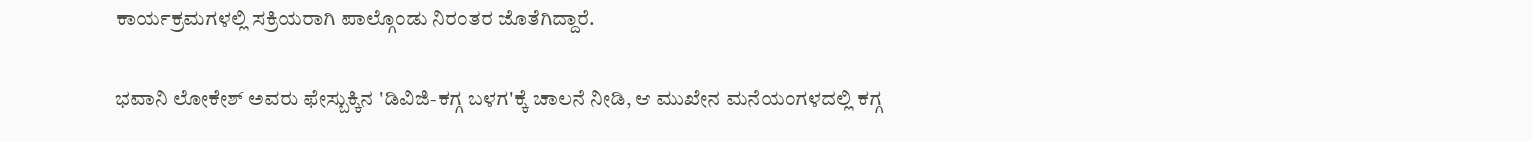ಕಾರ್ಯಕ್ರಮಗಳಲ್ಲಿ ಸಕ್ರಿಯರಾಗಿ ಪಾಲ್ಗೊಂಡು ನಿರಂತರ ಜೊತೆಗಿದ್ದಾರೆ.

ಭವಾನಿ ಲೋಕೇಶ್ ಅವರು ಫೇಸ್ಬುಕ್ಕಿನ 'ಡಿವಿಜಿ-ಕಗ್ಗ ಬಳಗ'ಕ್ಕೆ ಚಾಲನೆ ನೀಡಿ, ಆ ಮುಖೇನ ಮನೆಯಂಗಳದಲ್ಲಿ ಕಗ್ಗ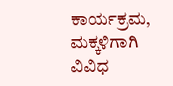ಕಾರ್ಯಕ್ರಮ, ಮಕ್ಕಳಿಗಾಗಿ ವಿವಿಧ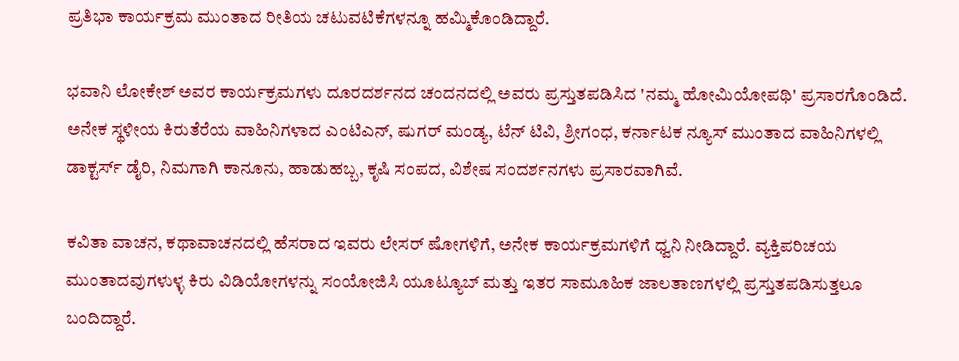ಪ್ರತಿಭಾ ಕಾರ್ಯಕ್ರಮ ಮುಂತಾದ ರೀತಿಯ ಚಟುವಟಿಕೆಗಳನ್ನೂ ಹಮ್ಮಿಕೊಂಡಿದ್ದಾರೆ.

ಭವಾನಿ ಲೋಕೇಶ್ ಅವರ ಕಾರ್ಯಕ್ರಮಗಳು ದೂರದರ್ಶನದ ಚಂದನದಲ್ಲಿ ಅವರು ಪ್ರಸ್ತುತಪಡಿಸಿದ 'ನಮ್ಮ ಹೋಮಿಯೋಪಥಿ' ಪ್ರಸಾರಗೊಂಡಿದೆ. ಅನೇಕ ಸ್ಥಳೀಯ ಕಿರುತೆರೆಯ ವಾಹಿನಿಗಳಾದ ಎಂಟಿಎನ್‌, ಷುಗರ್‌ ಮಂಡ್ಯ, ಟೆನ್‌ ಟಿವಿ, ಶ್ರೀಗಂಧ, ಕರ್ನಾಟಕ ನ್ಯೂಸ್‌ ಮುಂತಾದ ವಾಹಿನಿಗಳಲ್ಲಿ ಡಾಕ್ಟರ್ಸ್‌ ಡೈರಿ, ನಿಮಗಾಗಿ ಕಾನೂನು, ಹಾಡುಹಬ್ಬ, ಕೃಷಿ ಸಂಪದ, ವಿಶೇಷ ಸಂದರ್ಶನಗಳು ಪ್ರಸಾರವಾಗಿವೆ.

ಕವಿತಾ ವಾಚನ, ಕಥಾವಾಚನದಲ್ಲಿ ಹೆಸರಾದ ಇವರು ಲೇಸರ್‌ ಷೋಗಳಿಗೆ, ಅನೇಕ ಕಾರ್ಯಕ್ರಮಗಳಿಗೆ ಧ್ವನಿ ನೀಡಿದ್ದಾರೆ. ವ್ಯಕ್ತಿಪರಿಚಯ ಮುಂತಾದವುಗಳುಳ್ಳ ಕಿರು ವಿಡಿಯೋಗಳನ್ನು ಸಂಯೋಜಿಸಿ ಯೂಟ್ಯೂಬ್ ಮತ್ತು ಇತರ ಸಾಮೂಹಿಕ ಜಾಲತಾಣಗಳಲ್ಲಿ ಪ್ರಸ್ತುತಪಡಿಸುತ್ತಲೂ ಬಂದಿದ್ದಾರೆ.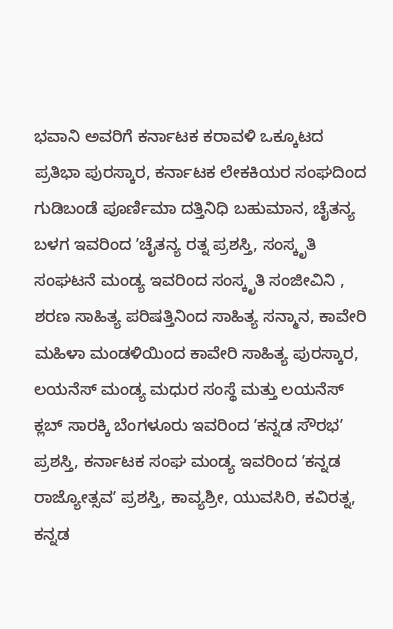ಭವಾನಿ ಅವರಿಗೆ ಕರ್ನಾಟಕ ಕರಾವಳಿ ಒಕ್ಕೂಟದ ಪ್ರತಿಭಾ ಪುರಸ್ಕಾರ, ಕರ್ನಾಟಕ ಲೇಕಕಿಯರ ಸಂಘದಿಂದ ಗುಡಿಬಂಡೆ ಪೂರ್ಣಿಮಾ ದತ್ತಿನಿಧಿ ಬಹುಮಾನ, ಚೈತನ್ಯ ಬಳಗ ಇವರಿಂದ ʼಚೈತನ್ಯ ರತ್ನ ಪ್ರಶಸ್ತಿ, ಸಂಸ್ಕೃತಿ ಸಂಘಟನೆ ಮಂಡ್ಯ ಇವರಿಂದ ಸಂಸ್ಕೃತಿ ಸಂಜೀವಿನಿ , ಶರಣ ಸಾಹಿತ್ಯ ಪರಿಷತ್ತಿನಿಂದ ಸಾಹಿತ್ಯ ಸನ್ಮಾನ, ಕಾವೇರಿ ಮಹಿಳಾ ಮಂಡಳಿಯಿಂದ ಕಾವೇರಿ ಸಾಹಿತ್ಯ ಪುರಸ್ಕಾರ, ಲಯನೆಸ್‌ ಮಂಡ್ಯ ಮಧುರ ಸಂಸ್ಥೆ ಮತ್ತು ಲಯನೆಸ್‌ ಕ್ಲಬ್‌ ಸಾರಕ್ಕಿ ಬೆಂಗಳೂರು ಇವರಿಂದ ʼಕನ್ನಡ ಸೌರಭʼ ಪ್ರಶಸ್ತಿ, ಕರ್ನಾಟಕ ಸಂಘ ಮಂಡ್ಯ ಇವರಿಂದ ʼಕನ್ನಡ ರಾಜ್ಯೋತ್ಸವʼ ಪ್ರಶಸ್ತಿ, ಕಾವ್ಯಶ್ರೀ, ಯುವಸಿರಿ, ಕವಿರತ್ನ, ಕನ್ನಡ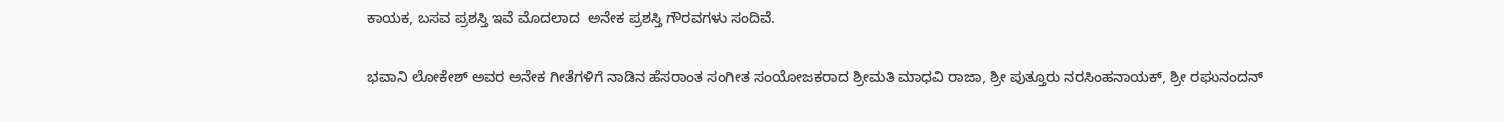ಕಾಯಕ, ಬಸವ ಪ್ರಶಸ್ತಿ ಇವೆ ಮೊದಲಾದ  ಅನೇಕ ಪ್ರಶಸ್ತಿ ಗೌರವಗಳು ಸಂದಿವೆ.

ಭವಾನಿ ಲೋಕೇಶ್‌ ಅವರ ಅನೇಕ ಗೀತೆಗಳಿಗೆ ನಾಡಿನ ಹೆಸರಾಂತ ಸಂಗೀತ ಸಂಯೋಜಕರಾದ ಶ್ರೀಮತಿ ಮಾಧವಿ ರಾಜಾ, ಶ್ರೀ ಪುತ್ತೂರು ನರಸಿಂಹನಾಯಕ್‌, ಶ್ರೀ ರಘುನಂದನ್‌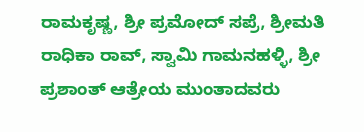ರಾಮಕೃಷ್ಣ, ಶ್ರೀ ಪ್ರಮೋದ್‌ ಸಪ್ರೆ, ಶ್ರೀಮತಿ ರಾಧಿಕಾ ರಾವ್‌, ಸ್ವಾಮಿ ಗಾಮನಹಳ್ಳಿ, ಶ್ರೀ ಪ್ರಶಾಂತ್‌ ಆತ್ರೇಯ ಮುಂತಾದವರು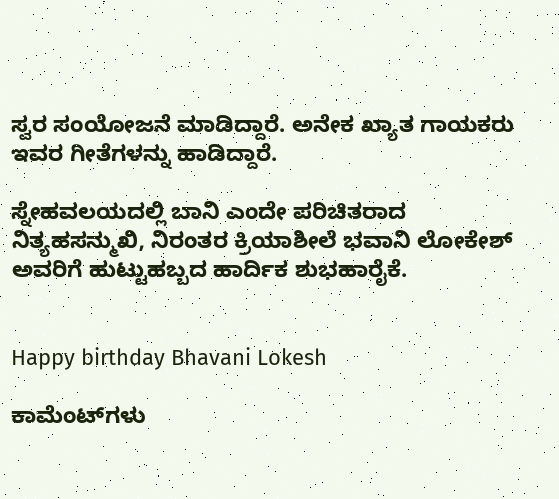ಸ್ವರ ಸಂಯೋಜನೆ ಮಾಡಿದ್ದಾರೆ. ಅನೇಕ ಖ್ಯಾತ ಗಾಯಕರು ಇವರ ಗೀತೆಗಳನ್ನು ಹಾಡಿದ್ದಾರೆ.

ಸ್ನೇಹವಲಯದಲ್ಲಿ ಬಾನಿ ಎಂದೇ ಪರಿಚಿತರಾದ ನಿತ್ಯಹಸನ್ಮುಖಿ, ನಿರಂತರ ಕ್ರಿಯಾಶೀಲೆ ಭವಾನಿ ಲೋಕೇಶ್ ಅವರಿಗೆ ಹುಟ್ಟುಹಬ್ಬದ ಹಾರ್ದಿಕ ಶುಭಹಾರೈಕೆ.


Happy birthday Bhavani Lokesh

ಕಾಮೆಂಟ್‌ಗಳು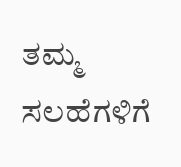ತಮ್ಮ ಸಲಹೆಗಳಿಗೆ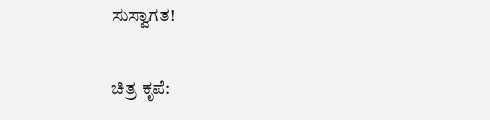ಸುಸ್ವಾಗತ!

ಚಿತ್ರ ಕೃಪೆ: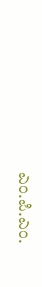ಎಂ.ಪಿ.ಎಂ.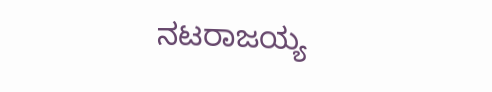ನಟರಾಜಯ್ಯ